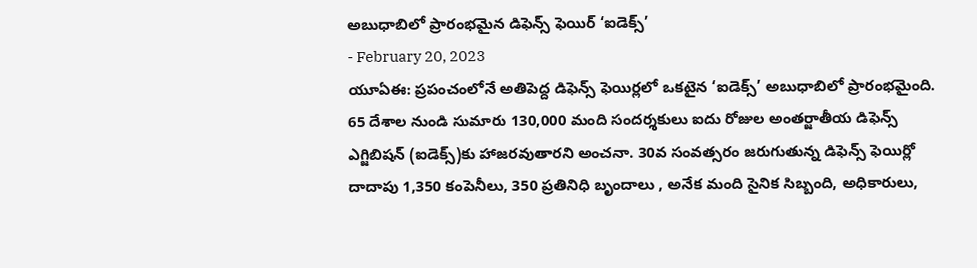అబుధాబిలో ప్రారంభమైన డిఫెన్స్ ఫెయిర్ ‘ఐడెక్స్’
- February 20, 2023
యూఏఈ: ప్రపంచంలోనే అతిపెద్ద డిఫెన్స్ ఫెయిర్లలో ఒకటైన ‘ఐడెక్స్’ అబుధాబిలో ప్రారంభమైంది. 65 దేశాల నుండి సుమారు 130,000 మంది సందర్శకులు ఐదు రోజుల అంతర్జాతీయ డిఫెన్స్ ఎగ్జిబిషన్ (ఐడెక్స్)కు హాజరవుతారని అంచనా. 30వ సంవత్సరం జరుగుతున్న డిఫెన్స్ ఫెయిర్లో దాదాపు 1,350 కంపెనీలు, 350 ప్రతినిధి బృందాలు , అనేక మంది సైనిక సిబ్బంది, అధికారులు,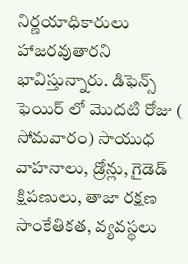నిర్ణయాధికారులు హాజరవుతారని భావిస్తున్నారు. డిఫెన్స్ ఫెయిర్ లో మొదటి రోజు ( సోమవారం) సాయుధ వాహనాలు, డ్రోన్లు, గైడెడ్ క్షిపణులు, తాజా రక్షణ సాంకేతికత, వ్యవస్థలు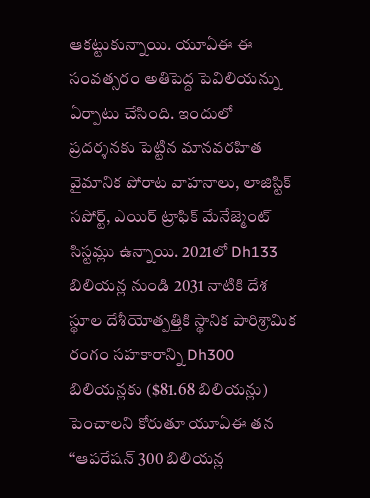ఆకట్టుకున్నాయి. యూఏఈ ఈ సంవత్సరం అతిపెద్ద పెవిలియన్ను ఏర్పాటు చేసింది. ఇందులో ప్రదర్శనకు పెట్టిన మానవరహిత వైమానిక పోరాట వాహనాలు, లాజిస్టిక్ సపోర్ట్, ఎయిర్ ట్రాఫిక్ మేనేజ్మెంట్ సిస్టమ్లు ఉన్నాయి. 2021లో Dh133 బిలియన్ల నుండి 2031 నాటికి దేశ స్థూల దేశీయోత్పత్తికి స్థానిక పారిశ్రామిక రంగం సహకారాన్ని Dh300 బిలియన్లకు ($81.68 బిలియన్లు) పెంచాలని కోరుతూ యూఏఈ తన “ఆపరేషన్ 300 బిలియన్ల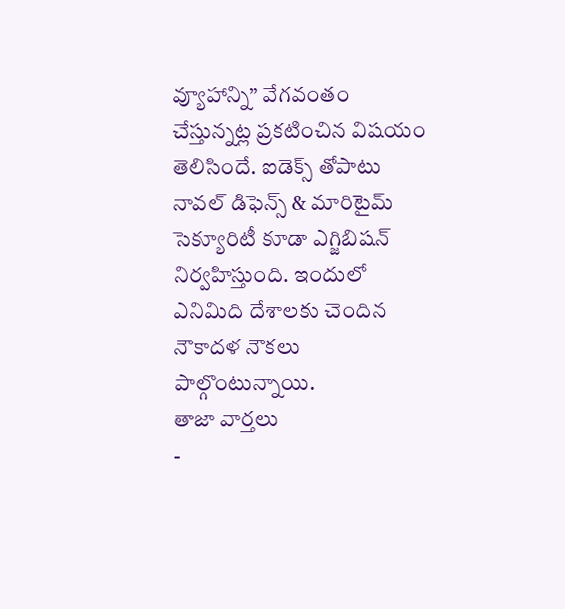వ్యూహాన్ని” వేగవంతం చేస్తున్నట్ల ప్రకటించిన విషయం తెలిసిందే. ఐడెక్స్ తోపాటు నావల్ డిఫెన్స్ & మారిటైమ్ సెక్యూరిటీ కూడా ఎగ్జిబిషన్ నిర్వహిస్తుంది. ఇందులో ఎనిమిది దేశాలకు చెందిన నౌకాదళ నౌకలు పాల్గొంటున్నాయి.
తాజా వార్తలు
-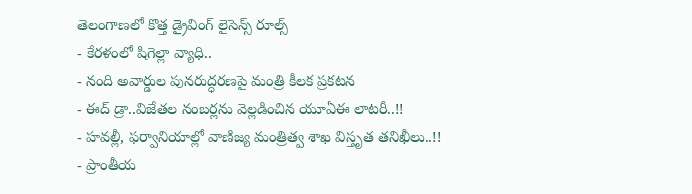తెలంగాణలో కొత్త డ్రైవింగ్ లైసెన్స్ రూల్స్
- కేరళంలో షిగెల్లా వ్యాధి..
- నంది అవార్డుల పునరుద్ధరణపై మంత్రి కీలక ప్రకటన
- ఈద్ డ్రా..విజేతల నంబర్లను వెల్లడించిన యూఏఈ లాటరీ..!!
- హవల్లీ, ఫర్వానియాల్లో వాణిజ్య మంత్రిత్వ శాఖ విస్తృత తనిఖీలు..!!
- ప్రాంతీయ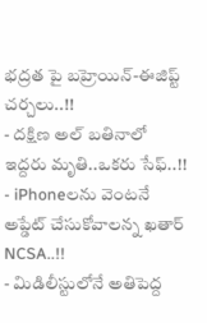భద్రత పై బహ్రెయిన్-ఈజిప్ట్ చర్చలు..!!
- దక్షిణ అల్ బతినాలో ఇద్దరు మృతి..ఒకరు సేఫ్..!!
- iPhoneలను వెంటనే అప్డేట్ చేసుకోవాలన్న ఖతార్ NCSA..!!
- మిడిలీస్టులోనే అతిపెద్ద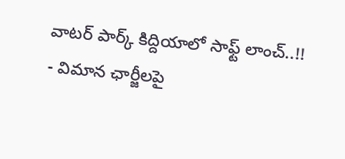వాటర్ పార్క్ కిద్దియాలో సాఫ్ట్ లాంచ్..!!
- విమాన ఛార్జీలపై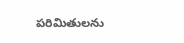పరిమితులను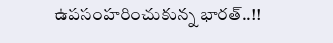ఉపసంహరించుకున్న భారత్..!!